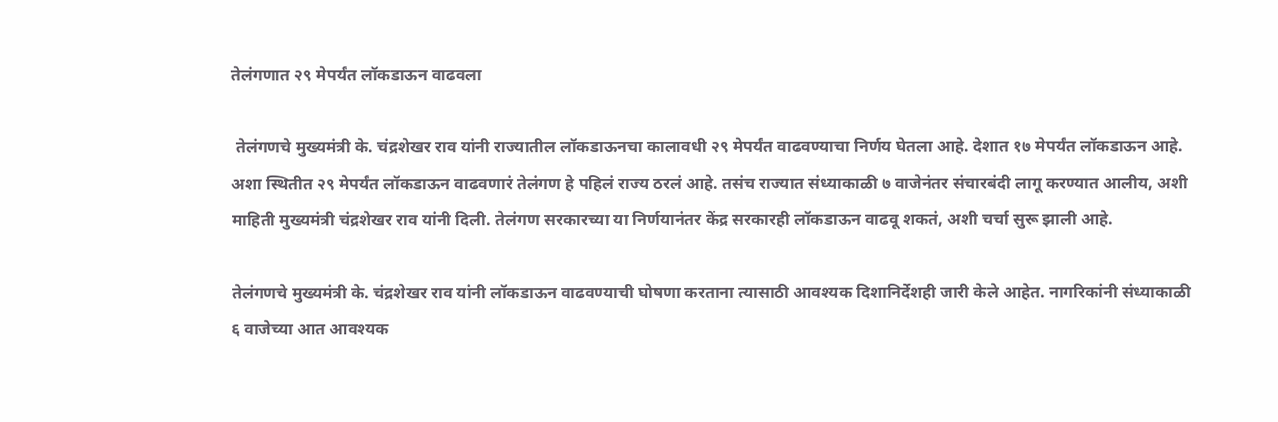तेलंगणात २९ मेपर्यंत लॉकडाऊन वाढवला

 तेलंगणचे मुख्यमंत्री के. चंद्रशेखर राव यांनी राज्यातील लॉकडाऊनचा कालावधी २९ मेपर्यंत वाढवण्याचा निर्णय घेतला आहे. देशात १७ मेपर्यंत लॉकडाऊन आहे. अशा स्थितीत २९ मेपर्यंत लॉकडाऊन वाढवणारं तेलंगण हे पहिलं राज्य ठरलं आहे. तसंच राज्यात संध्याकाळी ७ वाजेनंतर संचारबंदी लागू करण्यात आलीय, अशी माहिती मुख्यमंत्री चंद्रशेखर राव यांनी दिली. तेलंगण सरकारच्या या निर्णयानंतर केंद्र सरकारही लॉकडाऊन वाढवू शकतं, अशी चर्चा सुरू झाली आहे.

तेलंगणचे मुख्यमंत्री के. चंद्रशेखर राव यांनी लॉकडाऊन वाढवण्याची घोषणा करताना त्यासाठी आवश्यक दिशानिर्देशही जारी केले आहेत. नागरिकांनी संध्याकाळी ६ वाजेच्या आत आवश्यक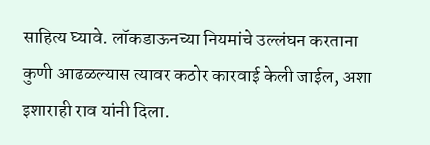साहित्य घ्यावे. लॉकडाऊनच्या नियमांचे उल्लंघन करताना कुणी आढळल्यास त्यावर कठोर कारवाई केली जाईल, अशा इशाराही राव यांनी दिला.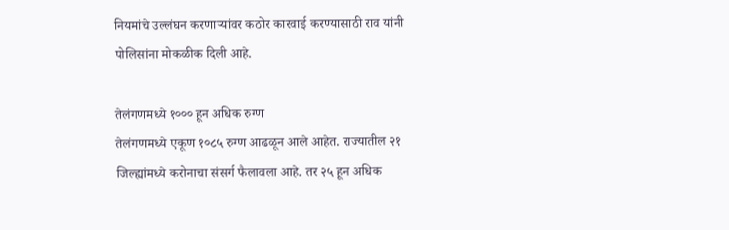नियमांचे उल्लंघन करणाऱ्यांवर कठोर कारवाई करण्यासाठी राव यांनी पोलिसांना मोकळीक दिली आहे.

तेलंगणमध्ये १००० हून अधिक रुग्ण
तेलंगणमध्ये एकूण १०८५ रुग्ण आढळून आले आहेत. राज्यातील २१ जिल्ह्यांमध्ये करोनाचा संसर्ग फैलावला आहे. तर २५ हून अधिक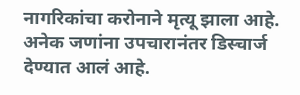नागरिकांचा करोनाने मृत्यू झाला आहे. अनेक जणांना उपचारानंतर डिस्चार्ज देण्यात आलं आहे.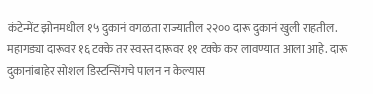कंटेन्मेंट झोनमधील १५ दुकानं वगळता राज्यातील २२०० दारू दुकानं खुली राहतील. महागड्या दारूवर १६ टक्के तर स्वस्त दारूवर ११ टक्के कर लावण्यात आला आहे. दारू दुकानांबाहेर सोशल डिस्टन्सिंगचे पालन न केल्यास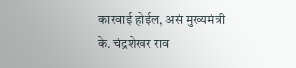कारवाई होईल, असं मुख्यमंत्री के. चंद्रशेखर राव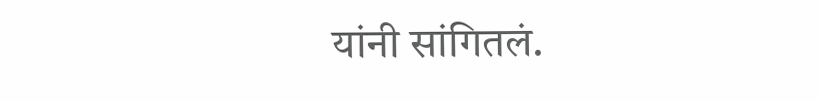यांनी सांगितलं.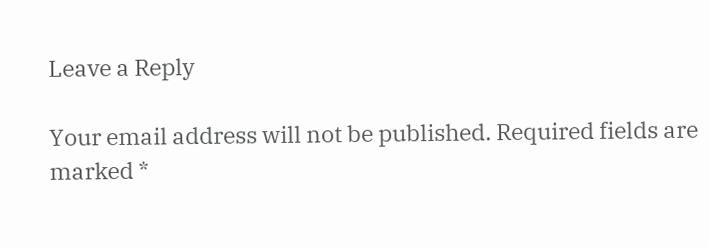Leave a Reply

Your email address will not be published. Required fields are marked *